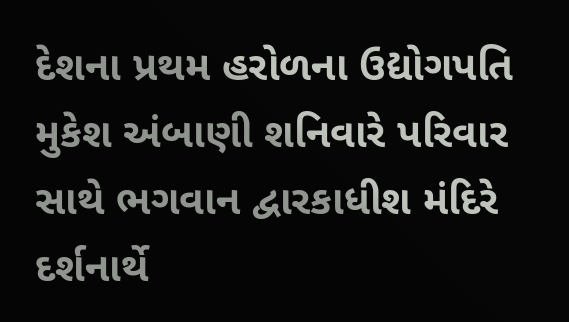દેશના પ્રથમ હરોળના ઉદ્યોગપતિ મુકેશ અંબાણી શનિવારે પરિવાર સાથે ભગવાન દ્વારકાધીશ મંદિરે દર્શનાર્થે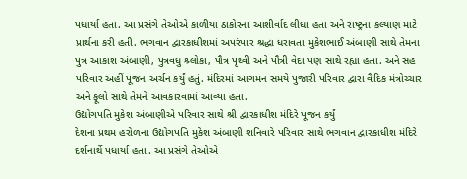પધાર્યા હતા. આ પ્રસંગે તેઓએ કાળીયા ઠાકોરના આશીર્વાદ લીધા હતા અને રાષ્ટ્રના કલ્યાણ માટે પ્રાર્થના કરી હતી. ભગવાન દ્વારકાધીશમાં અપરંપાર શ્રદ્ધા ધરાવતા મુકેશભાઈ અંબાણી સાથે તેમના પુત્ર આકાશ અંબાણી, પુત્રવધુ શ્ર્લોકા, પૌત્ર પૃથ્વી અને પૌત્રી વેદા પણ સાથે રહ્યા હતા. અને સહ પરિવાર અહીં પૂજન અર્ચન કર્યું હતું. મંદિરમાં આગમન સમયે પુજારી પરિવાર દ્વારા વૈદિક મંત્રોચ્ચાર અને ફૂલો સાથે તેમને આવકારવામાં આવ્યા હતા.
ઉદ્યોગપતિ મુકેશ અંબાણીએ પરિવાર સાથે શ્રી દ્વારકાધીશ મંદિરે પૂજન કર્યું
દેશના પ્રથમ હરોળના ઉદ્યોગપતિ મુકેશ અંબાણી શનિવારે પરિવાર સાથે ભગવાન દ્વારકાધીશ મંદિરે દર્શનાર્થે પધાર્યા હતા. આ પ્રસંગે તેઓએ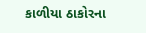કાળીયા ઠાકોરના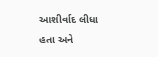આશીર્વાદ લીધા હતા અને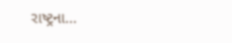રાષ્ટ્રના…